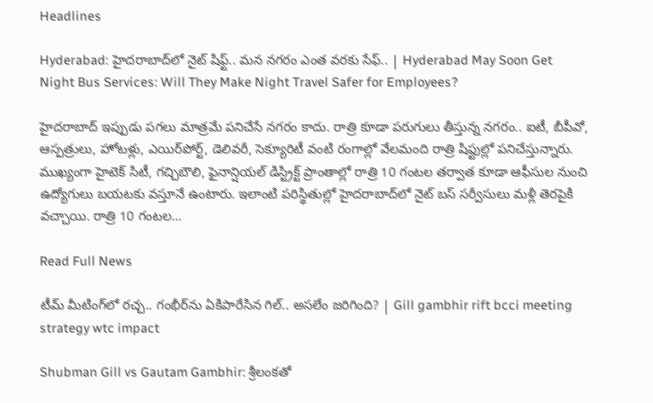Headlines

Hyderabad: హైదరాబాద్‌‌లో నైట్‌ షిఫ్ట్‌.. మన నగరం ఎంత వరకు సేఫ్.. | Hyderabad May Soon Get Night Bus Services: Will They Make Night Travel Safer for Employees?

హైదరాబాద్‌ ఇప్పుడు పగలు మాత్రమే పనిచేసే నగరం కాదు. రాత్రి కూడా పరుగులు తీస్తున్న నగరం.. ఐటీ, బీపీవో, ఆస్పత్రులు, హోటళ్లు, ఎయిర్‌పోర్ట్‌, డెలివరీ, సెక్యూరిటీ వంటి రంగాల్లో వేలమంది రాత్రి షిఫ్టుల్లో పనిచేస్తున్నారు. ముఖ్యంగా హైటెక్‌ సిటీ, గచ్చిబౌలి, ఫైనాన్షియల్‌ డిస్ట్రిక్ట్‌ ప్రాంతాల్లో రాత్రి 10 గంటల తర్వాత కూడా ఆఫీసుల నుంచి ఉద్యోగులు బయటకు వస్తూనే ఉంటారు. ఇలాంటి పరిస్థితుల్లో హైదరాబాద్‌లో నైట్‌ బస్‌ సర్వీసులు మళ్లీ తెరపైకి వచ్చాయి. రాత్రి 10 గంటల…

Read Full News

టీమ్‌ మీటింగ్‌లో రచ్చ.. గంభీర్‌ను ఏకిపారేసిన గిల్.. అసలేం జరిగింది? | Gill gambhir rift bcci meeting strategy wtc impact

Shubman Gill vs Gautam Gambhir: శ్రీలంకతో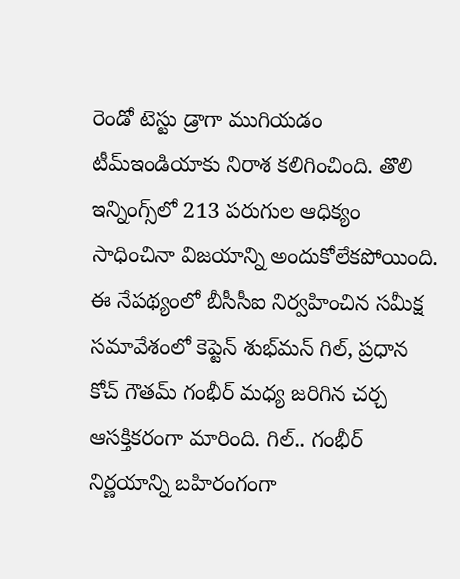రెండో టెస్టు డ్రాగా ముగియడం టీమ్‌ఇండియాకు నిరాశ కలిగించింది. తొలి ఇన్నింగ్స్‌లో 213 పరుగుల ఆధిక్యం సాధించినా విజయాన్ని అందుకోలేకపోయింది. ఈ నేపథ్యంలో బీసీసీఐ నిర్వహించిన సమీక్ష సమావేశంలో కెప్టెన్‌ శుభ్‌మన్‌ గిల్, ప్రధాన కోచ్‌ గౌతమ్‌ గంభీర్ మధ్య జరిగిన చర్చ ఆసక్తికరంగా మారింది. గిల్‌.. గంభీర్‌ నిర్ణయాన్ని బహిరంగంగా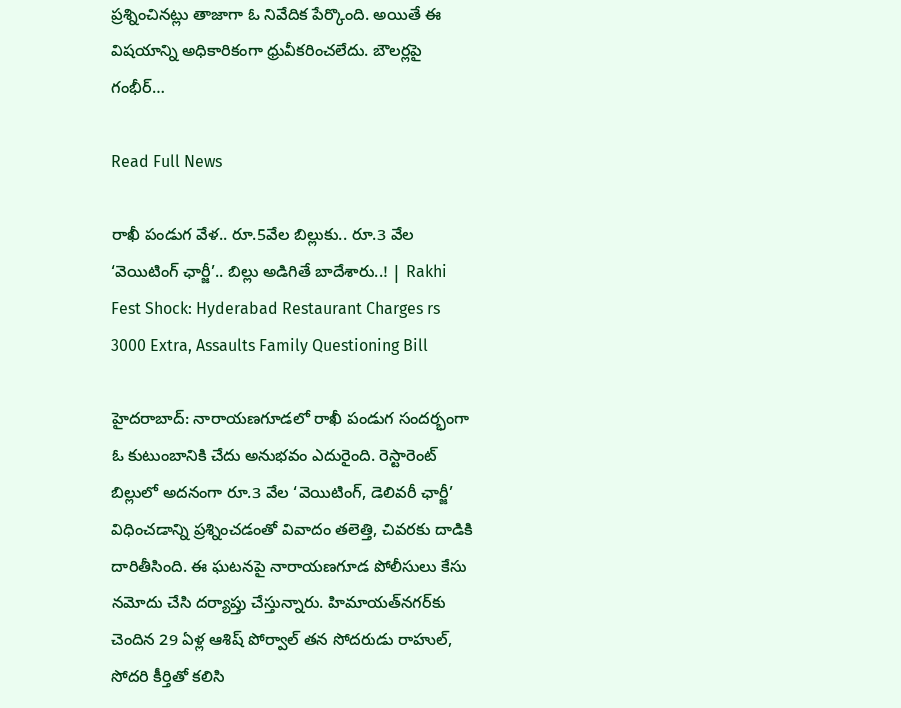ప్రశ్నించినట్లు తాజాగా ఓ నివేదిక పేర్కొంది. అయితే ఈ విషయాన్ని అధికారికంగా ధ్రువీకరించలేదు. బౌలర్లపై గంభీర్‌…

Read Full News

రాఖీ పండుగ వేళ.. రూ.5వేల బిల్లుకు.. రూ.3 వేల ‘వెయిటింగ్ ఛార్జీ’.. బిల్లు అడిగితే బాదేశారు..! | Rakhi Fest Shock: Hyderabad Restaurant Charges rs 3000 Extra, Assaults Family Questioning Bill

హైదరాబాద్‌: నారాయణగూడలో రాఖీ పండుగ సందర్భంగా ఓ కుటుంబానికి చేదు అనుభవం ఎదురైంది. రెస్టారెంట్‌ బిల్లులో అదనంగా రూ.3 వేల ‘వెయిటింగ్, డెలివరీ ఛార్జీ’ విధించడాన్ని ప్రశ్నించడంతో వివాదం తలెత్తి, చివరకు దాడికి దారితీసింది. ఈ ఘటనపై నారాయణగూడ పోలీసులు కేసు నమోదు చేసి దర్యాప్తు చేస్తున్నారు. హిమాయత్‌నగర్‌కు చెందిన 29 ఏళ్ల ఆశిష్‌ పోర్వాల్‌ తన సోదరుడు రాహుల్‌, సోదరి కీర్తితో కలిసి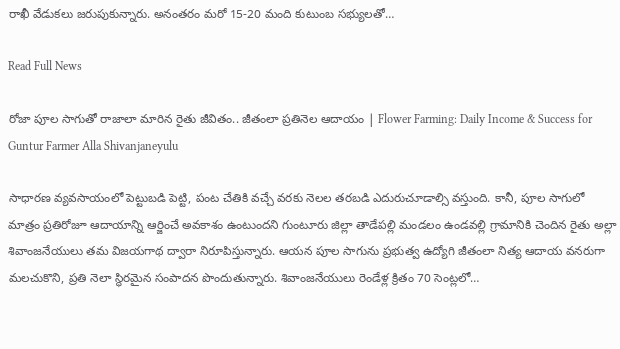రాఖీ వేడుకలు జరుపుకున్నారు. అనంతరం మరో 15-20 మంది కుటుంబ సభ్యులతో…

Read Full News

రోజా పూల సాగుతో రాజాలా మారిన రైతు జీవితం.. జీతంలా ప్రతినెల ఆదాయం | Flower Farming: Daily Income & Success for Guntur Farmer Alla Shivanjaneyulu

సాధారణ వ్యవసాయంలో పెట్టుబడి పెట్టి, పంట చేతికి వచ్చే వరకు నెలల తరబడి ఎదురుచూడాల్సి వస్తుంది. కానీ, పూల సాగులో మాత్రం ప్రతిరోజూ ఆదాయాన్ని ఆర్జించే అవకాశం ఉంటుందని గుంటూరు జిల్లా తాడేపల్లి మండలం ఉండవల్లి గ్రామానికి చెందిన రైతు అల్లా శివాంజనేయులు తమ విజయగాథ ద్వారా నిరూపిస్తున్నారు. ఆయన పూల సాగును ప్రభుత్వ ఉద్యోగి జీతంలా నిత్య ఆదాయ వనరుగా మలచుకొని, ప్రతి నెలా స్థిరమైన సంపాదన పొందుతున్నారు. శివాంజనేయులు రెండేళ్ల క్రితం 70 సెంట్లలో…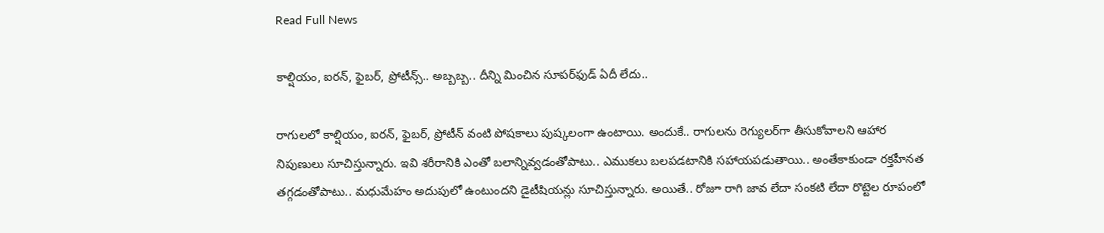Read Full News

కాల్షియం, ఐరన్, ఫైబర్, ప్రోటీన్స్.. అబ్బబ్బ.. దీన్ని మించిన సూపర్‌ఫుడ్ ఏదీ లేదు..

రాగులలో కాల్షియం, ఐరన్, ఫైబర్, ప్రోటీన్ వంటి పోషకాలు పుష్కలంగా ఉంటాయి. అందుకే.. రాగులను రెగ్యులర్‌గా తీసుకోవాలని ఆహార నిపుణులు సూచిస్తున్నారు. ఇవి శరీరానికి ఎంతో బలాన్నివ్వడంతోపాటు.. ఎముకలు బలపడటానికి సహాయపడుతాయి.. అంతేకాకుండా రక్తహీనత తగ్గడంతోపాటు.. మధుమేహం అదుపులో ఉంటుందని డైటీషియన్లు సూచిస్తున్నారు. అయితే.. రోజూ రాగి జావ లేదా సంకటి లేదా రొట్టెల రూపంలో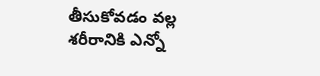తీసుకోవడం వల్ల శరీరానికి ఎన్నో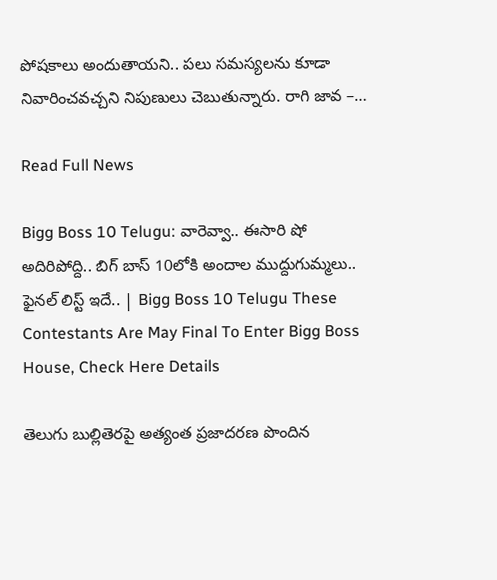పోషకాలు అందుతాయని.. పలు సమస్యలను కూడా నివారించవచ్చని నిపుణులు చెబుతున్నారు. రాగి జావ –…

Read Full News

Bigg Boss 10 Telugu: వారెవ్వా.. ఈసారి షో అదిరిపోద్ది.. బిగ్ బాస్ 10లోకి అందాల ముద్దుగుమ్మలు.. ఫైనల్ లిస్ట్ ఇదే.. | Bigg Boss 10 Telugu These Contestants Are May Final To Enter Bigg Boss House, Check Here Details

తెలుగు బుల్లితెరపై అత్యంత ప్రజాదరణ పొందిన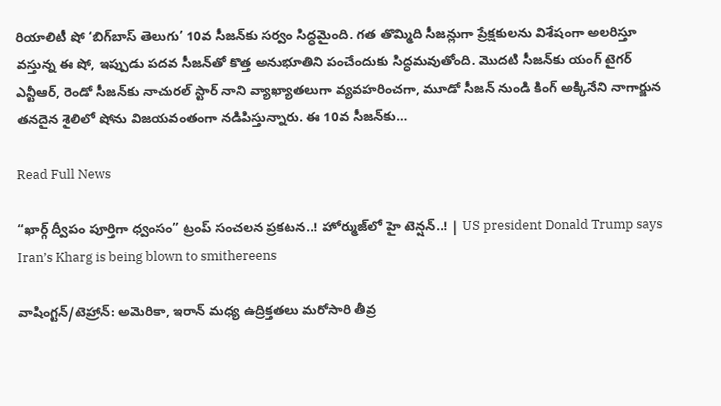రియాలిటీ షో ‘బిగ్‌బాస్ తెలుగు’ 10వ సీజన్‌కు సర్వం సిద్ధమైంది. గత తొమ్మిది సీజన్లుగా ప్రేక్షకులను విశేషంగా అలరిస్తూ వస్తున్న ఈ షో, ఇప్పుడు పదవ సీజన్‌తో కొత్త అనుభూతిని పంచేందుకు సిద్ధమవుతోంది. మొదటి సీజన్‌కు యంగ్ టైగర్ ఎన్టీఆర్, రెండో సీజన్‌కు నాచురల్ స్టార్ నాని వ్యాఖ్యాతలుగా వ్యవహరించగా, మూడో సీజన్ నుండి కింగ్ అక్కినేని నాగార్జున తనదైన శైలిలో షోను విజయవంతంగా నడిపిస్తున్నారు. ఈ 10వ సీజన్‌కు…

Read Full News

“ఖార్గ్ ద్వీపం పూర్తిగా ధ్వంసం” ట్రంప్ సంచలన ప్రకటన..! హోర్ముజ్‌లో హై టెన్షన్..! | US president Donald Trump says Iran’s Kharg is being blown to smithereens

వాషింగ్టన్/టెహ్రాన్: అమెరికా, ఇరాన్ మధ్య ఉద్రిక్తతలు మరోసారి తీవ్ర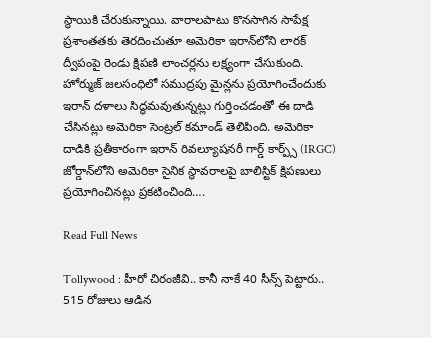స్థాయికి చేరుకున్నాయి. వారాలపాటు కొనసాగిన సాపేక్ష ప్రశాంతతకు తెరదించుతూ అమెరికా ఇరాన్‌లోని లారక్ ద్వీపంపై రెండు క్షిపణి లాంచర్లను లక్ష్యంగా చేసుకుంది. హోర్ముజ్ జలసంధిలో సముద్రపు మైన్లను ప్రయోగించేందుకు ఇరాన్ దళాలు సిద్ధమవుతున్నట్లు గుర్తించడంతో ఈ దాడి చేసినట్లు అమెరికా సెంట్రల్ కమాండ్ తెలిపింది. అమెరికా దాడికి ప్రతీకారంగా ఇరాన్ రివల్యూషనరీ గార్డ్ కార్ప్స్ (IRGC) జోర్డాన్‌లోని అమెరికా సైనిక స్థావరాలపై బాలిస్టిక్ క్షిపణులు ప్రయోగించినట్లు ప్రకటించింది….

Read Full News

Tollywood : హీరో చిరంజీవి.. కానీ నాకే 40 సీన్స్ పెట్టారు.. 515 రోజులు ఆడిన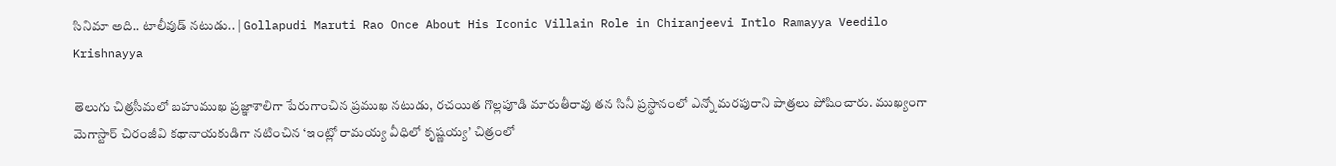సినిమా అది.. టాలీవుడ్ నటుడు.. | Gollapudi Maruti Rao Once About His Iconic Villain Role in Chiranjeevi Intlo Ramayya Veedilo Krishnayya

తెలుగు చిత్రసీమలో బహుముఖ ప్రజ్ఞాశాలిగా పేరుగాంచిన ప్రముఖ నటుడు, రచయిత గొల్లపూడి మారుతీరావు తన సినీ ప్రస్థానంలో ఎన్నో మరపురాని పాత్రలు పోషించారు. ముఖ్యంగా మెగాస్టార్ చిరంజీవి కథానాయకుడిగా నటించిన ‘ఇంట్లో రామయ్య వీధిలో కృష్ణయ్య’ చిత్రంలో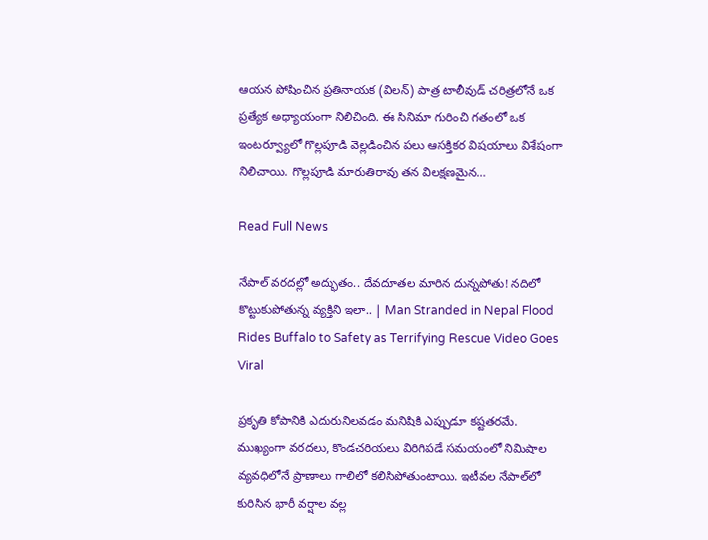ఆయన పోషించిన ప్రతినాయక (విలన్) పాత్ర టాలీవుడ్ చరిత్రలోనే ఒక ప్రత్యేక అధ్యాయంగా నిలిచింది. ఈ సినిమా గురించి గతంలో ఒక ఇంటర్వ్యూలో గొల్లపూడి వెల్లడించిన పలు ఆసక్తికర విషయాలు విశేషంగా నిలిచాయి. గొల్లపూడి మారుతిరావు తన విలక్షణమైన…

Read Full News

నేపాల్‌ వరదల్లో అద్భుతం.. దేవదూతల మారిన దున్నపోతు! నదిలో కొట్టుకుపోతున్న వ్యక్తిని ఇలా.. | Man Stranded in Nepal Flood Rides Buffalo to Safety as Terrifying Rescue Video Goes Viral

ప్రకృతి కోపానికి ఎదురునిలవడం మనిషికి ఎప్పుడూ కష్టతరమే. ముఖ్యంగా వరదలు, కొండచరియలు విరిగిపడే సమయంలో నిమిషాల వ్యవధిలోనే ప్రాణాలు గాలిలో కలిసిపోతుంటాయి. ఇటీవల నేపాల్‌లో కురిసిన భారీ వర్షాల వల్ల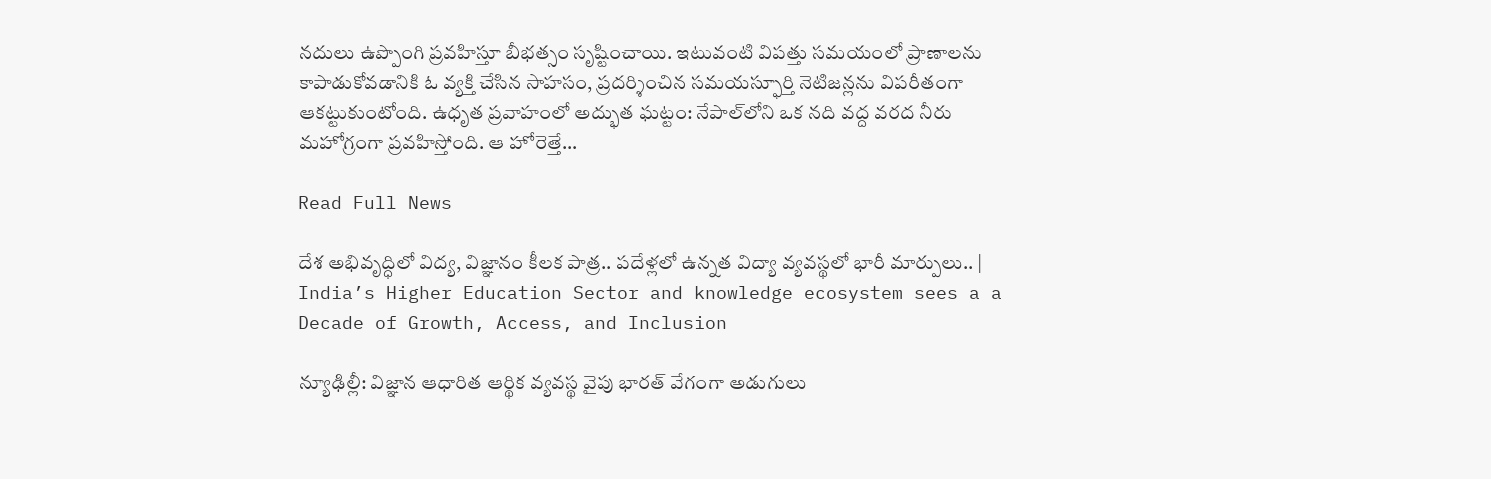నదులు ఉప్పొంగి ప్రవహిస్తూ బీభత్సం సృష్టించాయి. ఇటువంటి విపత్తు సమయంలో ప్రాణాలను కాపాడుకోవడానికి ఓ వ్యక్తి చేసిన సాహసం, ప్రదర్శించిన సమయస్ఫూర్తి నెటిజన్లను విపరీతంగా ఆకట్టుకుంటోంది. ఉధృత ప్రవాహంలో అద్భుత ఘట్టం: నేపాల్‌లోని ఒక నది వద్ద వరద నీరు మహోగ్రంగా ప్రవహిస్తోంది. ఆ హోరెత్తే…

Read Full News

దేశ అభివృద్ధిలో విద్య, విజ్ఞానం కీలక పాత్ర.. పదేళ్లలో ఉన్నత విద్యా వ్యవస్థలో భారీ మార్పులు.. | India’s Higher Education Sector and knowledge ecosystem sees a a Decade of Growth, Access, and Inclusion

న్యూఢిల్లీ: విజ్ఞాన ఆధారిత ఆర్థిక వ్యవస్థ వైపు భారత్ వేగంగా అడుగులు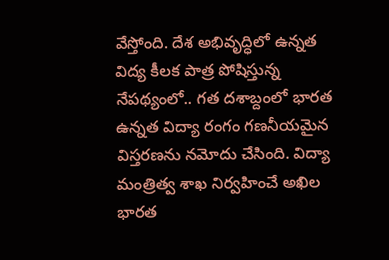వేస్తోంది. దేశ అభివృద్ధిలో ఉన్నత విద్య కీలక పాత్ర పోషిస్తున్న నేపథ్యంలో.. గత దశాబ్దంలో భారత ఉన్నత విద్యా రంగం గణనీయమైన విస్తరణను నమోదు చేసింది. విద్యా మంత్రిత్వ శాఖ నిర్వహించే అఖిల భారత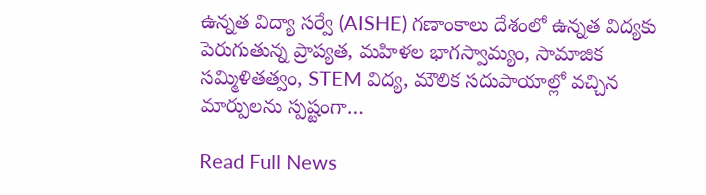ఉన్నత విద్యా సర్వే (AISHE) గణాంకాలు దేశంలో ఉన్నత విద్యకు పెరుగుతున్న ప్రాప్యత, మహిళల భాగస్వామ్యం, సామాజిక సమ్మిళితత్వం, STEM విద్య, మౌలిక సదుపాయాల్లో వచ్చిన మార్పులను స్పష్టంగా…

Read Full News